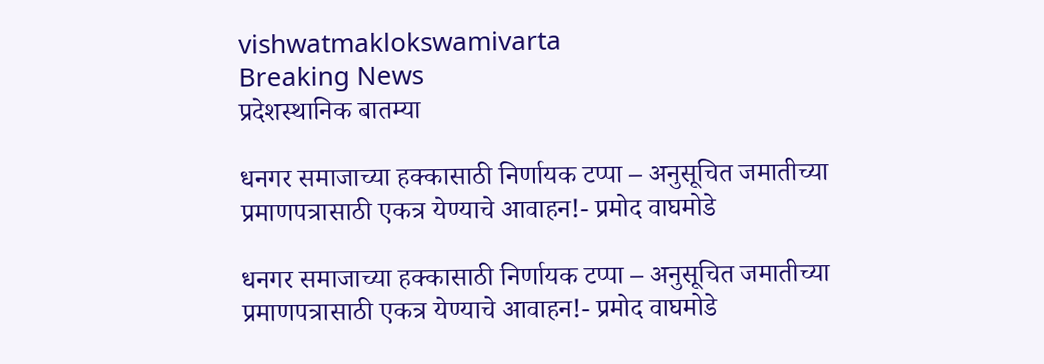vishwatmaklokswamivarta
Breaking News
प्रदेशस्थानिक बातम्या

धनगर समाजाच्या हक्कासाठी निर्णायक टप्पा – अनुसूचित जमातीच्या प्रमाणपत्रासाठी एकत्र येण्याचे आवाहन!- प्रमोद वाघमोडे

धनगर समाजाच्या हक्कासाठी निर्णायक टप्पा – अनुसूचित जमातीच्या प्रमाणपत्रासाठी एकत्र येण्याचे आवाहन!- प्रमोद वाघमोडे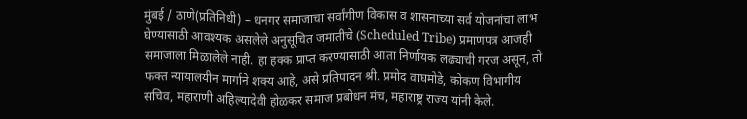मुंबई / ठाणे(प्रतिनिधी) – धनगर समाजाचा सर्वांगीण विकास व शासनाच्या सर्व योजनांचा लाभ घेण्यासाठी आवश्यक असलेले अनुसूचित जमातीचे (Scheduled Tribe) प्रमाणपत्र आजही समाजाला मिळालेले नाही. हा हक्क प्राप्त करण्यासाठी आता निर्णायक लढ्याची गरज असून, तो फक्त न्यायालयीन मार्गाने शक्य आहे, असे प्रतिपादन श्री. प्रमोद वाघमोडे, कोकण विभागीय सचिव, महाराणी अहिल्यादेवी होळकर समाज प्रबोधन मंच, महाराष्ट्र राज्य यांनी केले.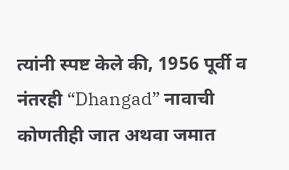त्यांनी स्पष्ट केले की, 1956 पूर्वी व नंतरही “Dhangad” नावाची कोणतीही जात अथवा जमात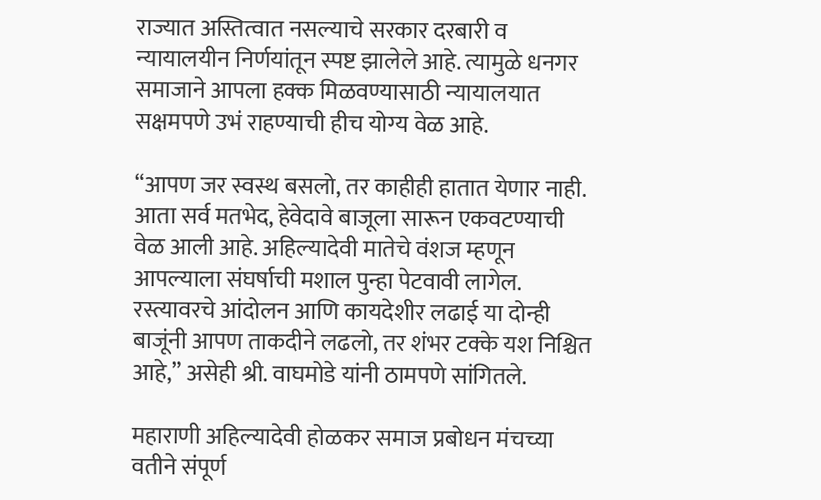राज्यात अस्तित्वात नसल्याचे सरकार दरबारी व न्यायालयीन निर्णयांतून स्पष्ट झालेले आहे. त्यामुळे धनगर समाजाने आपला हक्क मिळवण्यासाठी न्यायालयात सक्षमपणे उभं राहण्याची हीच योग्य वेळ आहे.

“आपण जर स्वस्थ बसलो, तर काहीही हातात येणार नाही. आता सर्व मतभेद, हेवेदावे बाजूला सारून एकवटण्याची वेळ आली आहे. अहिल्यादेवी मातेचे वंशज म्हणून आपल्याला संघर्षाची मशाल पुन्हा पेटवावी लागेल. रस्त्यावरचे आंदोलन आणि कायदेशीर लढाई या दोन्ही बाजूंनी आपण ताकदीने लढलो, तर शंभर टक्के यश निश्चित आहे,” असेही श्री. वाघमोडे यांनी ठामपणे सांगितले.

महाराणी अहिल्यादेवी होळकर समाज प्रबोधन मंचच्या वतीने संपूर्ण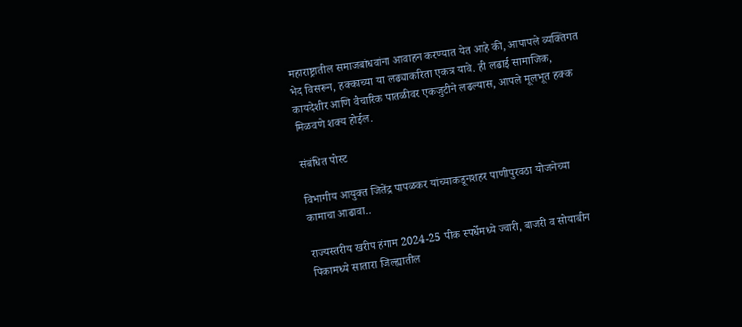महाराष्ट्रातील समाजबांधवांना आवाहन करण्यात येत आहे की, आपापले व्यक्तिगत भेद विसरून, हक्काच्या या लढ्याकरिता एकत्र यावे. ही लढाई सामाजिक, कायदेशीर आणि वैचारिक पातळीवर एकजुटीने लढल्यास, आपले मूलभूत हक्क मिळवणे शक्य होईल.

संबंधित पोस्ट

विभागीय आयुक्त जितेंद्र पापळकर यांच्याकडूनशहर पाणीपुरवठा योजनेच्या कामाचा आढावा..

राज्यस्तरीय खरीप हंगाम 2024-25 पीक स्पर्धेमध्ये ज्वारी, बाजरी व सोयाबीन पिकामध्ये सातारा जिल्ह्यातील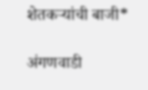शेतकऱ्यांची बाजी*

अंगणवाडी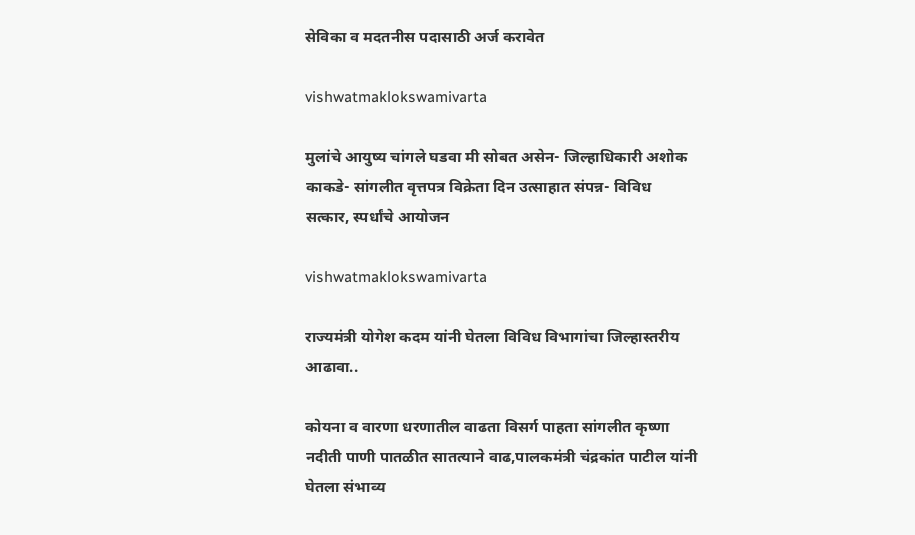सेविका व मदतनीस पदासाठी अर्ज करावेत

vishwatmaklokswamivarta

मुलांचे आयुष्य चांगले घडवा मी सोबत असेन- जिल्हाधिकारी अशोक काकडे- सांगलीत वृत्तपत्र विक्रेता दिन उत्साहात संपन्न- विविध सत्कार, स्पर्धांचे आयोजन

vishwatmaklokswamivarta

राज्यमंत्री योगेश कदम यांनी घेतला विविध विभागांचा जिल्हास्तरीय आढावा..

कोयना व वारणा धरणातील वाढता विसर्ग पाहता सांगलीत कृष्णा नदीती पाणी पातळीत सातत्याने वाढ,पालकमंत्री चंद्रकांत पाटील यांनी घेतला संभाव्य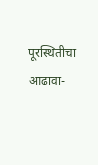पूरस्थितीचा आढावा-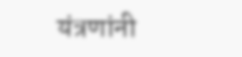यंत्रणांनी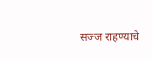सज्ज राहण्याचे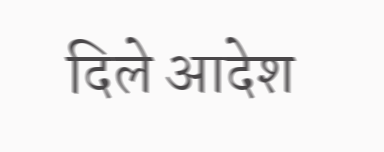दिले आदेश